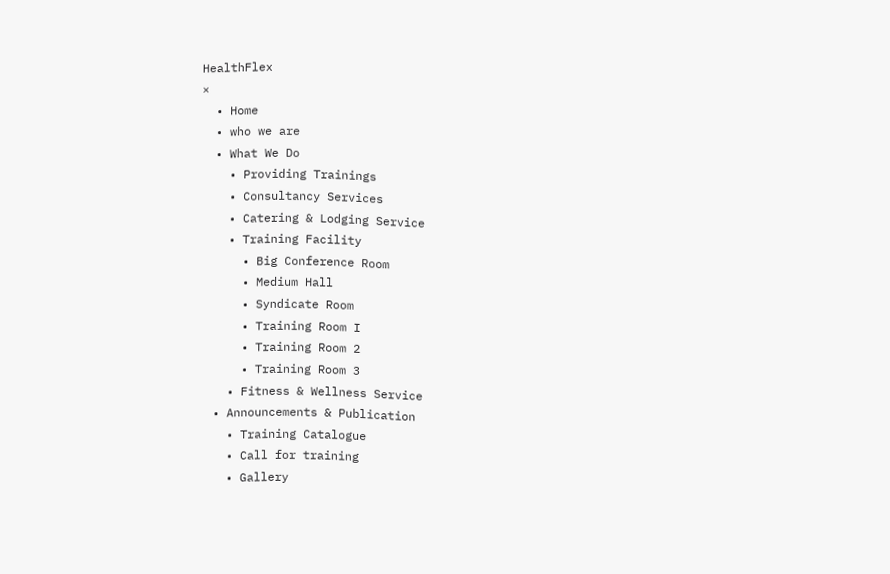HealthFlex
×
  • Home
  • who we are
  • What We Do
    • Providing Trainings
    • Consultancy Services
    • Catering & Lodging Service
    • Training Facility
      • Big Conference Room
      • Medium Hall
      • Syndicate Room
      • Training Room I
      • Training Room 2
      • Training Room 3
    • Fitness & Wellness Service
  • Announcements & Publication
    • Training Catalogue
    • Call for training
    • Gallery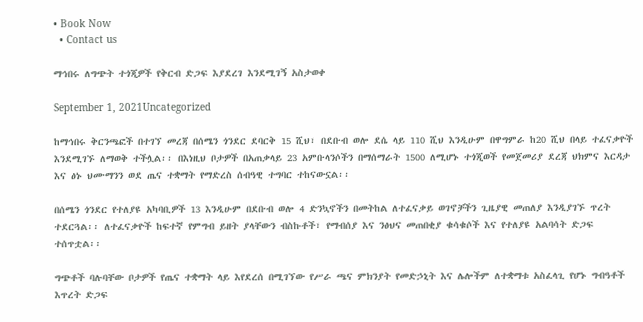• Book Now
  • Contact us

ማኅበሩ ለግጭት ተጎጂዎች የቅርብ ድጋፍ እያደረገ እንደሚገኝ አስታወቀ

September 1, 2021Uncategorized

ከማኅበሩ ቅርንጫፎች በተገኘ መረጃ በሰሜን ጎንደር ደባርቅ 15 ሺህ፣ በደቡብ ወሎ ደሴ ላይ 110 ሺህ እንዲሁም በዋግምራ ከ20 ሺህ በላይ ተፈናቃዮች እንደሚገኙ ለማወቅ ተችሏል፡፡ በእነዚህ ቦታዎች በአጠቃላይ 23 አምቡላንሶችን በማሰማራት 1500 ለሚሆኑ ተጎጂወች የመጀመሪያ ደረጃ ህክምና እርዳታ እና ፅኑ ህሙማንን ወደ ጤና ተቋማት የማድረስ ሰብዓዊ ተግባር ተከናውኗል፡፡

በሰሜን ጎንደር የተለያዩ አካባቢዎች 13 እንዲሁም በደቡብ ወሎ 4 ድንኳኖችን በመትከል ለተፈናቃይ ወገኖቻችን ጊዜያዊ መጠለያ እንዲያገኙ ጥረት ተደርጓል፡፡ ለተፈናቃዮች ከፍተኛ የምግብ ይዘት ያላቸውን ብስኩቶች፣ የማብሰያ እና ንፅህና መጠበቂያ ቁሳቁሶች እና የተለያዩ አልባሳት ድጋፍ ተሰጥቷል፡፡

ግጭቶች ባሉባቸው ቦታዎች የጤና ተቋማት ላይ እየደረሰ በሚገኘው የሥራ ጫና ምክንያት የመድኃኒት እና ሌሎችም ለተቋማቱ አስፈላጊ የሆኑ ግብዓቶች እጥረት ድጋፍ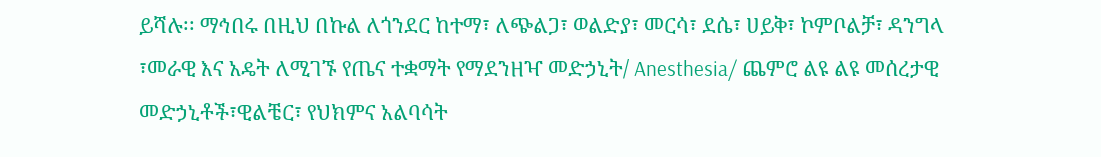ይሻሉ፡፡ ማኅበሩ በዚህ በኩል ለጎንደር ከተማ፣ ለጭልጋ፣ ወልድያ፣ መርሳ፣ ደሴ፣ ሀይቅ፣ ኮምቦልቻ፣ ዳንግላ ፣መራዊ እና አዴት ለሚገኙ የጤና ተቋማት የማደንዘዣ መድኃኒት/ Anesthesia/ ጨምሮ ልዩ ልዩ መሰረታዊ መድኃኒቶች፣ዊልቼር፣ የህክምና አልባሳት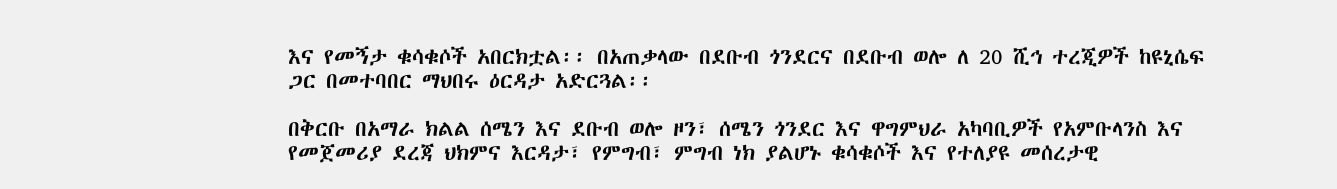እና የመኝታ ቁሳቁሶች አበርክቷል፡፡ በአጠቃላው በደቡብ ጎንደርና በደቡብ ወሎ ለ 20 ሺኅ ተረጂዎች ከዩኒሴፍ ጋር በመተባበር ማህበሩ ዕርዳታ አድርጓል፡፡

በቅርቡ በአማራ ክልል ሰሜን እና ደቡብ ወሎ ዞን፣ ሰሜን ጎንደር እና ዋግምህራ አካባቢዎች የአምቡላንስ እና የመጀመሪያ ደረጃ ህክምና እርዳታ፣ የምግብ፣ ምግብ ነክ ያልሆኑ ቁሳቁሶች እና የተለያዩ መሰረታዊ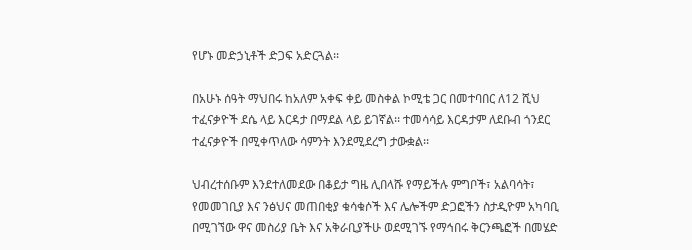የሆኑ መድኃኒቶች ድጋፍ አድርጓል፡፡

በአሁኑ ሰዓት ማህበሩ ከአለም አቀፍ ቀይ መስቀል ኮሚቴ ጋር በመተባበር ለ12 ሺህ ተፈናቃዮች ደሴ ላይ እርዳታ በማደል ላይ ይገኛል፡፡ ተመሳሳይ እርዳታም ለደቡብ ጎንደር ተፈናቃዮች በሚቀጥለው ሳምንት እንደሚደረግ ታውቋል፡፡

ህብረተሰቡም እንደተለመደው በቆይታ ግዜ ሊበላሹ የማይችሉ ምግቦች፣ አልባሳት፣ የመመገቢያ እና ንፅህና መጠበቂያ ቁሳቁሶች እና ሌሎችም ድጋፎችን ስታዲዮም አካባቢ በሚገኘው ዋና መስሪያ ቤት እና አቅራቢያችሁ ወደሚገኙ የማኅበሩ ቅርንጫፎች በመሄድ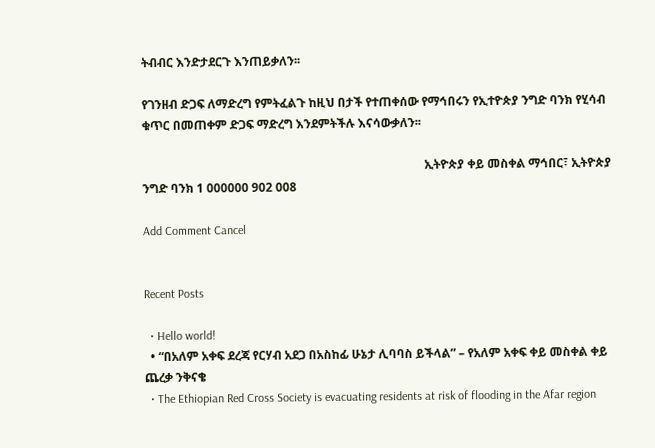ትብብር እንድታደርጉ እንጠይቃለን፡፡

የገንዘብ ድጋፍ ለማድረግ የምትፈልጉ ከዚህ በታች የተጠቀሰው የማኅበሩን የኢተዮጵያ ንግድ ባንክ የሂሳብ ቁጥር በመጠቀም ድጋፍ ማድረግ እንደምትችሉ እናሳውቃለን፡፡

                                                                                              ኢትዮጵያ ቀይ መስቀል ማኅበር፣ ኢትዮጵያ ንግድ ባንክ 1 000000 902 008

Add Comment Cancel


Recent Posts

  • Hello world!
  • “በአለም አቀፍ ደረጃ የርሃብ አደጋ በአስከፊ ሁኔታ ሊባባስ ይችላል” – የአለም አቀፍ ቀይ መስቀል ቀይ ጨረቃ ንቅናቄ
  • The Ethiopian Red Cross Society is evacuating residents at risk of flooding in the Afar region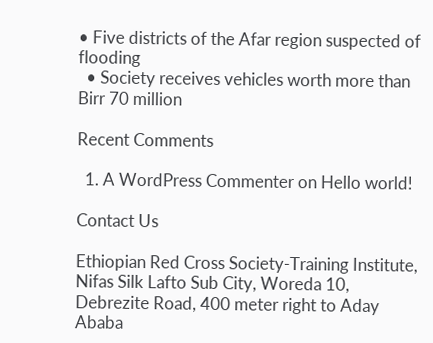• Five districts of the Afar region suspected of flooding
  • Society receives vehicles worth more than Birr 70 million

Recent Comments

  1. A WordPress Commenter on Hello world!

Contact Us

Ethiopian Red Cross Society-Training Institute, Nifas Silk Lafto Sub City, Woreda 10, Debrezite Road, 400 meter right to Aday Ababa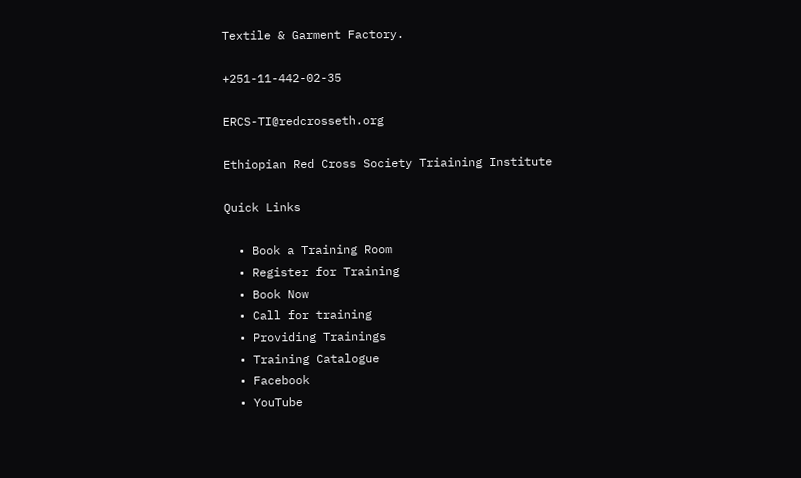Textile & Garment Factory.

+251-11-442-02-35

ERCS-TI@redcrosseth.org

Ethiopian Red Cross Society Triaining Institute

Quick Links

  • Book a Training Room
  • Register for Training
  • Book Now
  • Call for training
  • Providing Trainings
  • Training Catalogue
  • Facebook
  • YouTube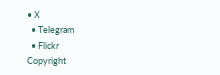• X
  • Telegram
  • Flickr
Copyright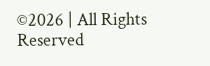©2026 | All Rights Reserved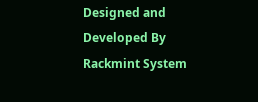Designed and Developed By Rackmint System